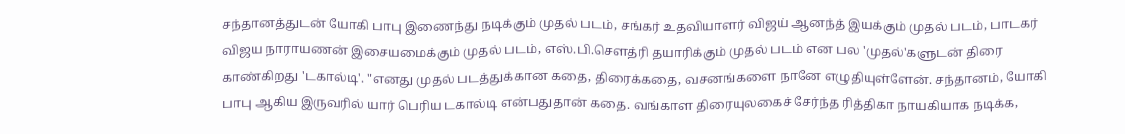சந்தானத்துடன் யோகி பாபு இணைந்து நடிக்கும் முதல் படம், சங்கர் உதவியாளர் விஜய் ஆனந்த் இயக்கும் முதல் படம், பாடகர் விஜய நாராயணன் இசையமைக்கும் முதல் படம், எஸ்.பி.செளத்ரி தயாரிக்கும் முதல் படம் என பல 'முதல்'களுடன் திரை காண்கிறது 'டகால்டி'. "எனது முதல் படத்துக்கான கதை, திரைக்கதை, வசனங்களை நானே எழுதியுள்ளேன். சந்தானம், யோகி பாபு ஆகிய இருவரில் யார் பெரிய டகால்டி என்பதுதான் கதை. வங்காள திரையுலகைச் சேர்ந்த ரித்திகா நாயகியாக நடிக்க,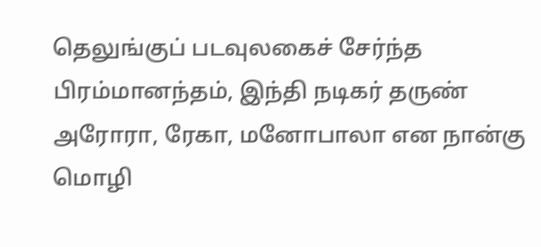தெலுங்குப் படவுலகைச் சேர்ந்த பிரம்மானந்தம், இந்தி நடிகர் தருண் அரோரா, ரேகா, மனோபாலா என நான்கு மொழி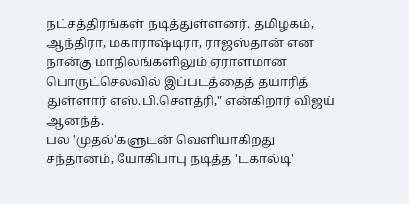நட்சத்திரங்கள் நடித்துள்ளனர். தமிழகம், ஆந்திரா, மகாராஷ்டிரா, ராஜஸ்தான் என நான்கு மாநிலங்களிலும் ஏராளமான பொருட்செலவில் இப்படத்தைத் தயாரித் துள்ளார் எஸ்.பி.செளத்ரி," என்கிறார் விஜய் ஆனந்த்.
பல 'முதல்'களுடன் வெளியாகிறது சந்தானம், யோகிபாபு நடித்த 'டகால்டி'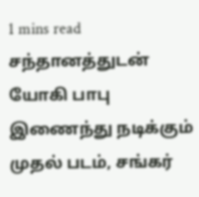1 mins read
சந்தானத்துடன் யோகி பாபு இணைந்து நடிக்கும் முதல் படம், சங்கர்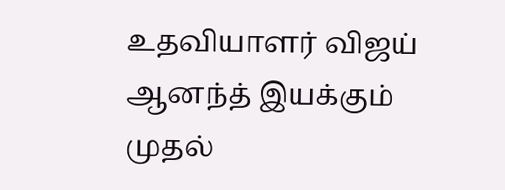உதவியாளர் விஜய் ஆனந்த் இயக்கும் முதல்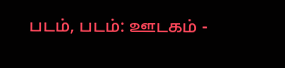படம், படம்: ஊடகம் -